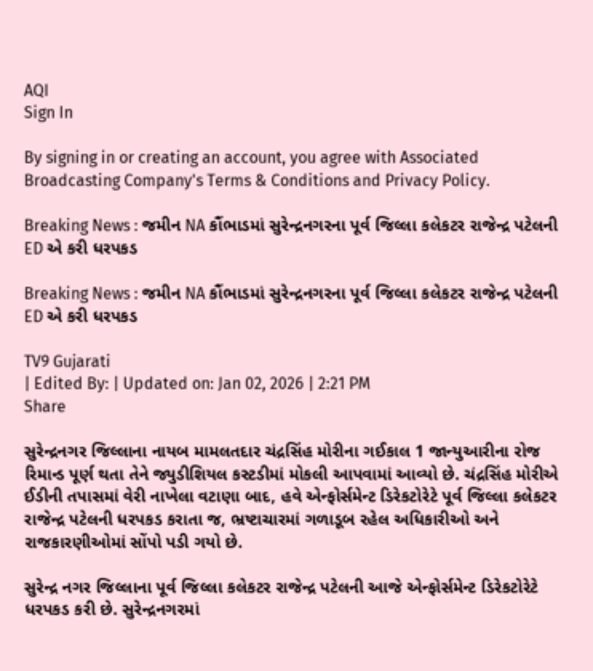AQI
Sign In

By signing in or creating an account, you agree with Associated Broadcasting Company's Terms & Conditions and Privacy Policy.

Breaking News : જમીન NA કૌંભાડમાં સુરેન્દ્રનગરના પૂર્વ જિલ્લા કલેકટર રાજેન્દ્ર પટેલની ED એ કરી ધરપકડ

Breaking News : જમીન NA કૌંભાડમાં સુરેન્દ્રનગરના પૂર્વ જિલ્લા કલેકટર રાજેન્દ્ર પટેલની ED એ કરી ધરપકડ

TV9 Gujarati
| Edited By: | Updated on: Jan 02, 2026 | 2:21 PM
Share

સુરેન્દ્રનગર જિલ્લાના નાયબ મામલતદાર ચંદ્રસિંહ મોરીના ગઈકાલ 1 જાન્યુઆરીના રોજ રિમાન્ડ પૂર્ણ થતા તેને જ્યુડીશિયલ કસ્ટડીમાં મોકલી આપવામાં આવ્યો છે. ચંદ્રસિંહ મોરીએ ઈડીની તપાસમાં વેરી નાખેલા વટાણા બાદ, હવે એન્ફોર્સમેન્ટ ડિરેકટોરેટે પૂર્વ જિલ્લા કલેકટર રાજેન્દ્ર પટેલની ધરપકડ કરાતા જ, ભ્રષ્ટાચારમાં ગળાડૂબ રહેલ અધિકારીઓ અને રાજકારણીઓમાં સોંપો પડી ગયો છે.

સુરેન્દ્ર નગર જિલ્લાના પૂર્વ જિલ્લા કલેકટર રાજેન્દ્ર પટેલની આજે એન્ફોર્સમેન્ટ ડિરેકટોરેટે ધરપકડ કરી છે. સુરેન્દ્રનગરમાં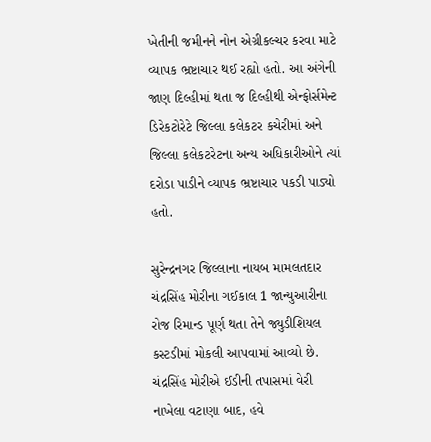ખેતીની જમીનને નોન એગ્રીકલ્ચર કરવા માટે વ્યાપક ભ્રષ્ટાચાર થઈ રહ્યો હતો. આ અંગેની જાણ દિલ્હીમાં થતા જ દિલ્હીથી એન્ફોર્સમેન્ટ ડિરેકટોરેટે જિલ્લા કલેકટર કચેરીમાં અને જિલ્લા કલેકટરેટના અન્ય અધિકારીઓને ત્યાં દરોડા પાડીને વ્યાપક ભ્રષ્ટાચાર પકડી પાડ્યો હતો.

સુરેન્દ્રનગર જિલ્લાના નાયબ મામલતદાર ચંદ્રસિંહ મોરીના ગઈકાલ 1 જાન્યુઆરીના રોજ રિમાન્ડ પૂર્ણ થતા તેને જ્યુડીશિયલ કસ્ટડીમાં મોકલી આપવામાં આવ્યો છે. ચંદ્રસિંહ મોરીએ ઈડીની તપાસમાં વેરી નાખેલા વટાણા બાદ, હવે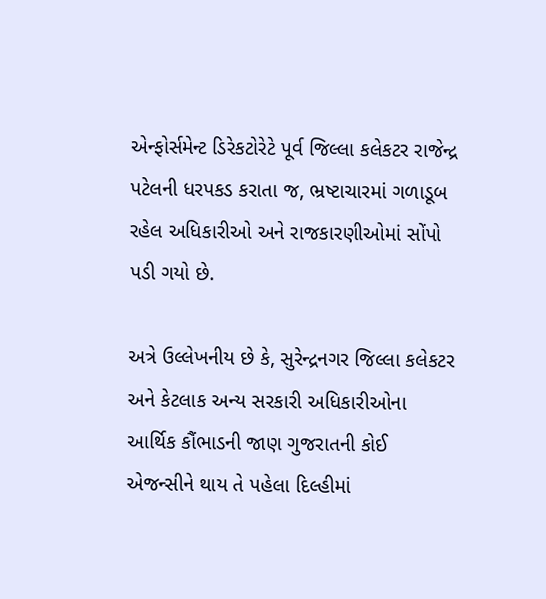એન્ફોર્સમેન્ટ ડિરેકટોરેટે પૂર્વ જિલ્લા કલેકટર રાજેન્દ્ર પટેલની ધરપકડ કરાતા જ, ભ્રષ્ટાચારમાં ગળાડૂબ રહેલ અધિકારીઓ અને રાજકારણીઓમાં સોંપો પડી ગયો છે.

અત્રે ઉલ્લેખનીય છે કે, સુરેન્દ્રનગર જિલ્લા કલેકટર અને કેટલાક અન્ય સરકારી અધિકારીઓના આર્થિક કૌંભાડની જાણ ગુજરાતની કોઈ એજન્સીને થાય તે પહેલા દિલ્હીમાં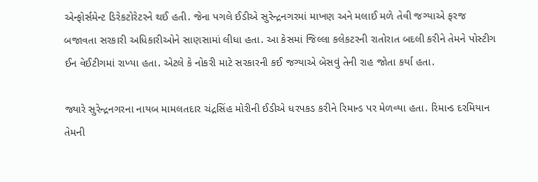એન્ફોર્સમેન્ટ ડિરેકટોરેટરને થઈ હતી. જેના પગલે ઈડીએ સુરેન્દ્રનગરમાં માખણ અને મલાઈ મળે તેવી જગ્યાએ ફરજ બજાવતા સરકારી અધિકારીઓને સાણસામાં લીધા હતા. આ કેસમાં જિલ્લા કલેકટરની રાતોરાત બદલી કરીને તેમને પોસ્ટીગ ઈન વેઈટીગમાં રાખ્યા હતા. એટલે કે નોકરી માટે સરકારની કઈ જગ્યાએ બેસવું તેની રાહ જોતા કર્યા હતા.

જ્યારે સુરેન્દ્રનગરના નાયબ મામલતદાર ચંદ્રસિંહ મોરીની ઈડીએ ધરપકડ કરીને રિમાન્ડ પર મેળવ્યા હતા. રિમાન્ડ દરમિયાન તેમની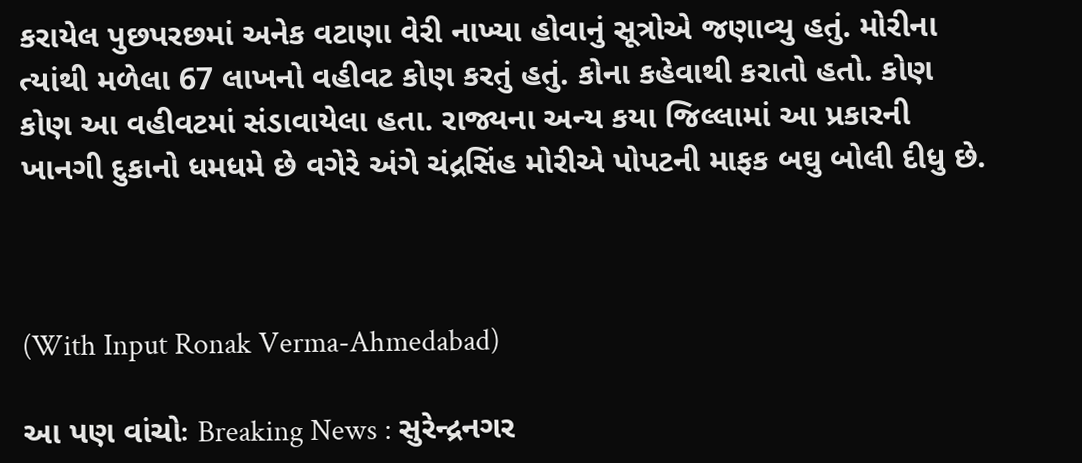કરાયેલ પુછપરછમાં અનેક વટાણા વેરી નાખ્યા હોવાનું સૂત્રોએ જણાવ્યુ હતું. મોરીના ત્યાંથી મળેલા 67 લાખનો વહીવટ કોણ કરતું હતું. કોના કહેવાથી કરાતો હતો. કોણ કોણ આ વહીવટમાં સંડાવાયેલા હતા. રાજ્યના અન્ય કયા જિલ્લામાં આ પ્રકારની ખાનગી દુકાનો ધમધમે છે વગેરે અંગે ચંદ્રસિંહ મોરીએ પોપટની માફક બઘુ બોલી દીધુ છે.



(With Input Ronak Verma-Ahmedabad)

આ પણ વાંચોઃ Breaking News : સુરેન્દ્રનગર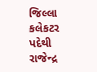જિલ્લા કલેકટર પદેથી રાજેન્દ્ર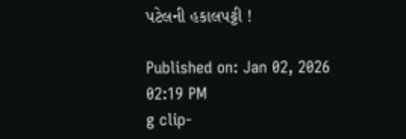પટેલની હકાલપટ્ટી !

Published on: Jan 02, 2026 02:19 PM
g clip-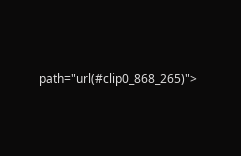path="url(#clip0_868_265)">